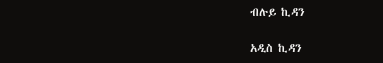ብሉይ ኪዳን

አዲስ ኪዳን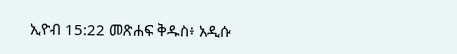ኢዮብ 15:22 መጽሐፍ ቅዱስ፥ አዲሱ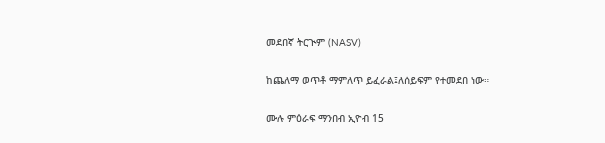መደበኛ ትርጒም (NASV)

ከጨለማ ወጥቶ ማምለጥ ይፈራል፤ለሰይፍም የተመደበ ነው።

ሙሉ ምዕራፍ ማንበብ ኢዮብ 15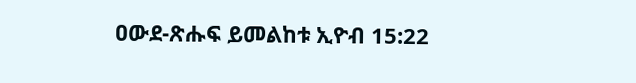ዐውደ-ጽሑፍ ይመልከቱ ኢዮብ 15:22